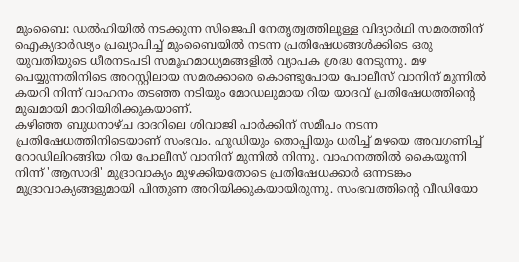മുംബൈ: ഡൽഹിയിൽ നടക്കുന്ന സിജെപി നേതൃത്വത്തിലുള്ള വിദ്യാർഥി സമരത്തിന് ഐക്യദാർഢ്യം പ്രഖ്യാപിച്ച് മുംബൈയിൽ നടന്ന പ്രതിഷേധങ്ങൾക്കിടെ ഒരു യുവതിയുടെ ധീരനടപടി സമൂഹമാധ്യമങ്ങളിൽ വ്യാപക ശ്രദ്ധ നേടുന്നു. മഴ പെയ്യുന്നതിനിടെ അറസ്റ്റിലായ സമരക്കാരെ കൊണ്ടുപോയ പോലീസ് വാനിന് മുന്നിൽ കയറി നിന്ന് വാഹനം തടഞ്ഞ നടിയും മോഡലുമായ റിയ യാദവ് പ്രതിഷേധത്തിന്റെ മുഖമായി മാറിയിരിക്കുകയാണ്.
കഴിഞ്ഞ ബുധനാഴ്ച ദാദറിലെ ശിവാജി പാർക്കിന് സമീപം നടന്ന പ്രതിഷേധത്തിനിടെയാണ് സംഭവം. ഹുഡിയും തൊപ്പിയും ധരിച്ച് മഴയെ അവഗണിച്ച് റോഡിലിറങ്ങിയ റിയ പോലീസ് വാനിന് മുന്നിൽ നിന്നു. വാഹനത്തിൽ കൈയൂന്നി നിന്ന് 'ആസാദി' മുദ്രാവാക്യം മുഴക്കിയതോടെ പ്രതിഷേധക്കാർ ഒന്നടങ്കം മുദ്രാവാക്യങ്ങളുമായി പിന്തുണ അറിയിക്കുകയായിരുന്നു. സംഭവത്തിന്റെ വീഡിയോ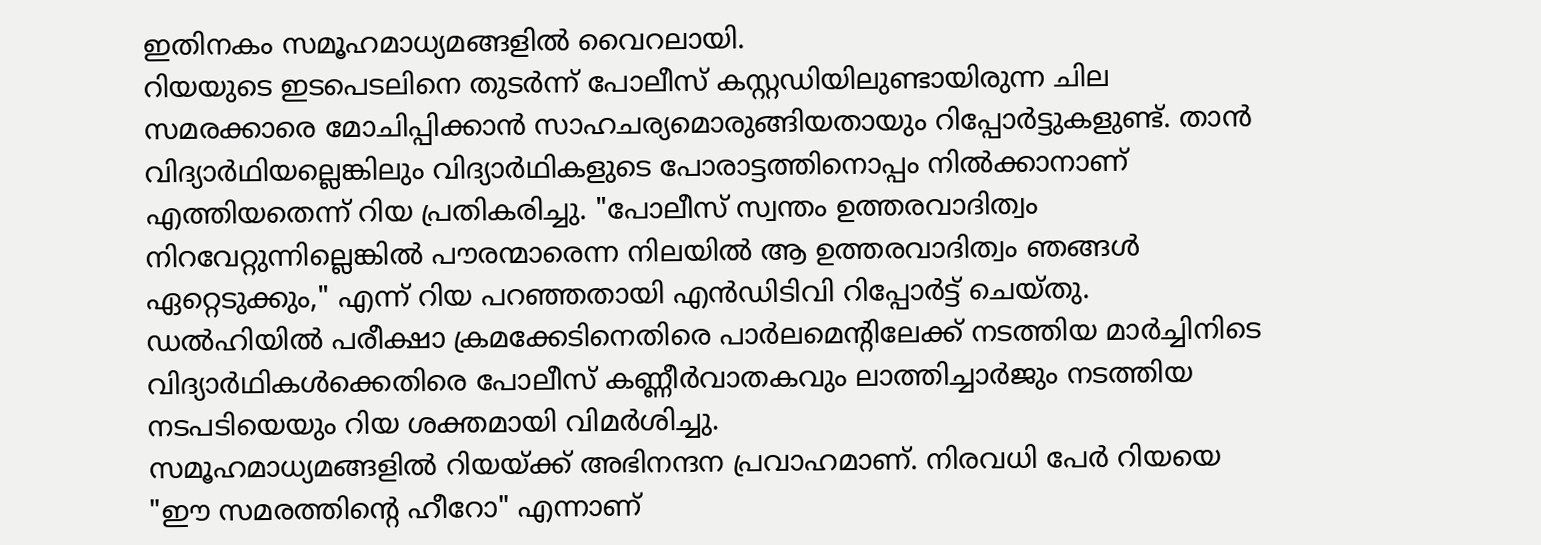ഇതിനകം സമൂഹമാധ്യമങ്ങളിൽ വൈറലായി.
റിയയുടെ ഇടപെടലിനെ തുടർന്ന് പോലീസ് കസ്റ്റഡിയിലുണ്ടായിരുന്ന ചില സമരക്കാരെ മോചിപ്പിക്കാൻ സാഹചര്യമൊരുങ്ങിയതായും റിപ്പോർട്ടുകളുണ്ട്. താൻ വിദ്യാർഥിയല്ലെങ്കിലും വിദ്യാർഥികളുടെ പോരാട്ടത്തിനൊപ്പം നിൽക്കാനാണ് എത്തിയതെന്ന് റിയ പ്രതികരിച്ചു. "പോലീസ് സ്വന്തം ഉത്തരവാദിത്വം നിറവേറ്റുന്നില്ലെങ്കിൽ പൗരന്മാരെന്ന നിലയിൽ ആ ഉത്തരവാദിത്വം ഞങ്ങൾ ഏറ്റെടുക്കും," എന്ന് റിയ പറഞ്ഞതായി എൻഡിടിവി റിപ്പോർട്ട് ചെയ്തു. ഡൽഹിയിൽ പരീക്ഷാ ക്രമക്കേടിനെതിരെ പാർലമെന്റിലേക്ക് നടത്തിയ മാർച്ചിനിടെ വിദ്യാർഥികൾക്കെതിരെ പോലീസ് കണ്ണീർവാതകവും ലാത്തിച്ചാർജും നടത്തിയ നടപടിയെയും റിയ ശക്തമായി വിമർശിച്ചു.
സമൂഹമാധ്യമങ്ങളിൽ റിയയ്ക്ക് അഭിനന്ദന പ്രവാഹമാണ്. നിരവധി പേർ റിയയെ "ഈ സമരത്തിന്റെ ഹീറോ" എന്നാണ്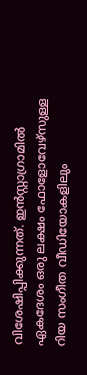വിശേഷിപ്പിക്കുന്നത്. ഇൻസ്റ്റാഗ്രാമിൽ ഏകദേശം ഒരു ലക്ഷം ഫോളോവേഴ്സുള്ള റിയ സംഗീത വീഡിയോകളിലും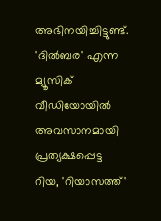അഭിനയിച്ചിട്ടുണ്ട്. 'ദിൽബര' എന്ന മ്യൂസിക് വീഡിയോയിൽ അവസാനമായി പ്രത്യക്ഷപ്പെട്ട റിയ, 'റിയാസത്ത്'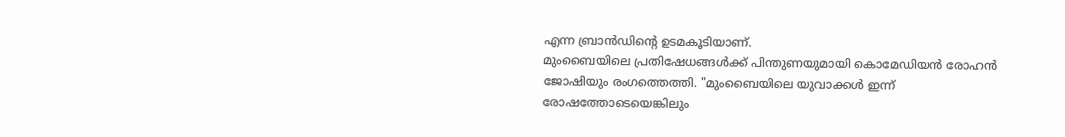എന്ന ബ്രാൻഡിന്റെ ഉടമകൂടിയാണ്.
മുംബൈയിലെ പ്രതിഷേധങ്ങൾക്ക് പിന്തുണയുമായി കൊമേഡിയൻ രോഹൻ ജോഷിയും രംഗത്തെത്തി. "മുംബൈയിലെ യുവാക്കൾ ഇന്ന് രോഷത്തോടെയെങ്കിലും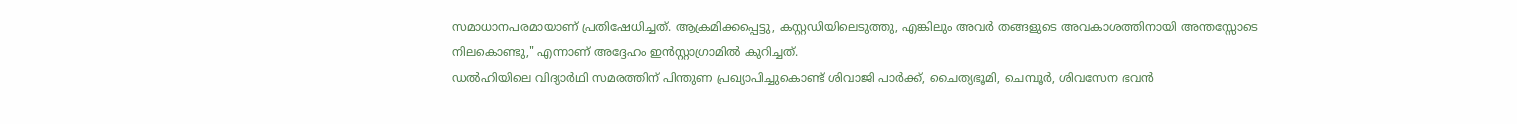സമാധാനപരമായാണ് പ്രതിഷേധിച്ചത്. ആക്രമിക്കപ്പെട്ടു, കസ്റ്റഡിയിലെടുത്തു, എങ്കിലും അവർ തങ്ങളുടെ അവകാശത്തിനായി അന്തസ്സോടെ നിലകൊണ്ടു," എന്നാണ് അദ്ദേഹം ഇൻസ്റ്റാഗ്രാമിൽ കുറിച്ചത്.
ഡൽഹിയിലെ വിദ്യാർഥി സമരത്തിന് പിന്തുണ പ്രഖ്യാപിച്ചുകൊണ്ട് ശിവാജി പാർക്ക്, ചൈത്യഭൂമി, ചെമ്പൂർ, ശിവസേന ഭവൻ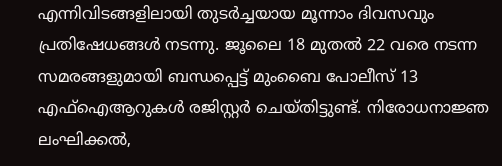എന്നിവിടങ്ങളിലായി തുടർച്ചയായ മൂന്നാം ദിവസവും പ്രതിഷേധങ്ങൾ നടന്നു. ജൂലൈ 18 മുതൽ 22 വരെ നടന്ന സമരങ്ങളുമായി ബന്ധപ്പെട്ട് മുംബൈ പോലീസ് 13 എഫ്ഐആറുകൾ രജിസ്റ്റർ ചെയ്തിട്ടുണ്ട്. നിരോധനാജ്ഞ ലംഘിക്കൽ,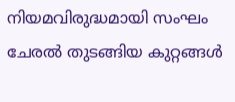നിയമവിരുദ്ധമായി സംഘം ചേരൽ തുടങ്ങിയ കുറ്റങ്ങൾ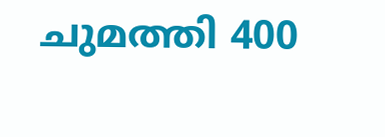ചുമത്തി 400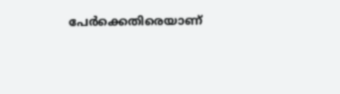പേർക്കെതിരെയാണ്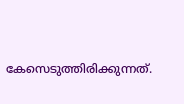കേസെടുത്തിരിക്കുന്നത്.